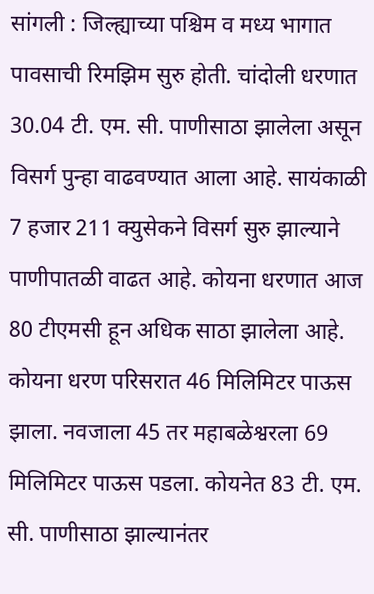सांगली : जिल्ह्याच्या पश्चिम व मध्य भागात पावसाची रिमझिम सुरु होती. चांदोली धरणात 30.04 टी. एम. सी. पाणीसाठा झालेला असून विसर्ग पुन्हा वाढवण्यात आला आहे. सायंकाळी 7 हजार 211 क्युसेकने विसर्ग सुरु झाल्याने पाणीपातळी वाढत आहे. कोयना धरणात आज 80 टीएमसी हून अधिक साठा झालेला आहे.
कोयना धरण परिसरात 46 मिलिमिटर पाऊस झाला. नवजाला 45 तर महाबळेश्वरला 69 मिलिमिटर पाऊस पडला. कोयनेत 83 टी. एम. सी. पाणीसाठा झाल्यानंतर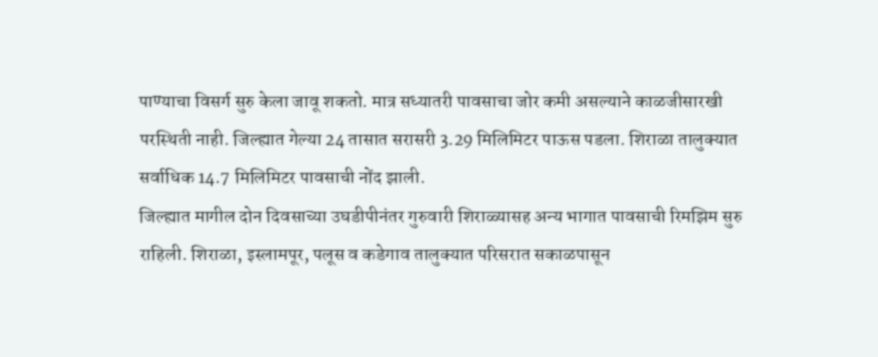पाण्याचा विसर्ग सुरु केला जावू शकतो. मात्र सध्यातरी पावसाचा जोर कमी असल्याने काळजीसारखी परस्थिती नाही. जिल्ह्यात गेल्या 24 तासात सरासरी 3.29 मिलिमिटर पाऊस पडला. शिराळा तालुक्यात सर्वाधिक 14.7 मिलिमिटर पावसाची नोंद झाली.
जिल्ह्यात मागील दोन दिवसाच्या उघडीपीनंतर गुरुवारी शिराळ्यासह अन्य भागात पावसाची रिमझिम सुरु राहिली. शिराळा, इस्लामपूर, पलूस व कडेगाव तालुक्यात परिसरात सकाळपासून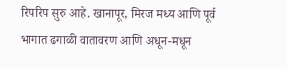रिपरिप सुरु आहे. खानापूर, मिरज मध्य आणि पूर्व भागात ढगाळी वातावरण आणि अधून-मधून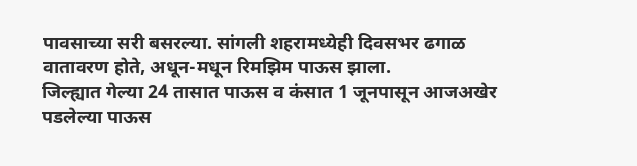पावसाच्या सरी बसरल्या. सांगली शहरामध्येही दिवसभर ढगाळ वातावरण होते, अधून-मधून रिमझिम पाऊस झाला.
जिल्ह्यात गेल्या 24 तासात पाऊस व कंसात 1 जूनपासून आजअखेर पडलेल्या पाऊस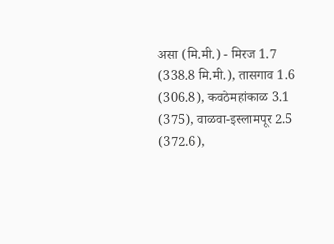असा (मि.मी.) - मिरज 1.7 (338.8 मि.मी.), तासगाव 1.6 (306.8), कवठेमहांकाळ 3.1 (375), वाळवा-इस्लामपूर 2.5 (372.6),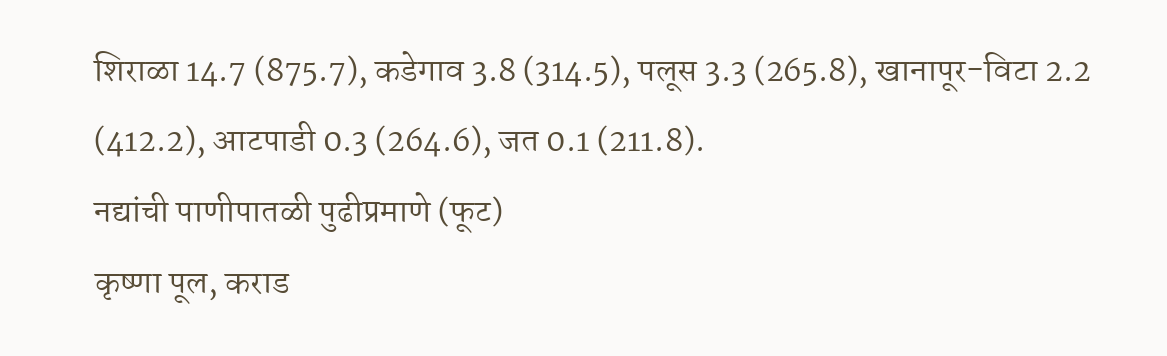शिराळा 14.7 (875.7), कडेगाव 3.8 (314.5), पलूस 3.3 (265.8), खानापूर-विटा 2.2 (412.2), आटपाडी 0.3 (264.6), जत 0.1 (211.8).
नद्यांची पाणीपातळी पुढीप्रमाणे (फूट)
कृष्णा पूल, कराड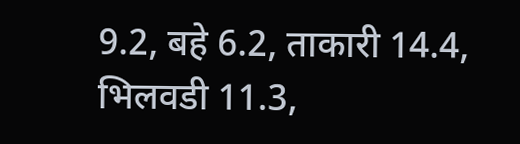9.2, बहे 6.2, ताकारी 14.4, भिलवडी 11.3,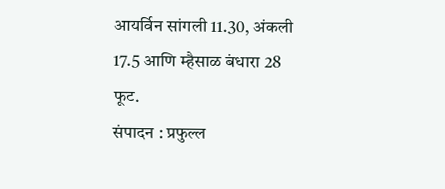आयर्विन सांगली 11.30, अंकली 17.5 आणि म्हैसाळ बंधारा 28 फूट.
संपादन : प्रफुल्ल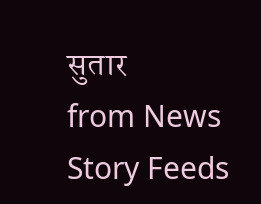सुतार
from News Story Feeds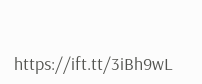https://ift.tt/3iBh9wL